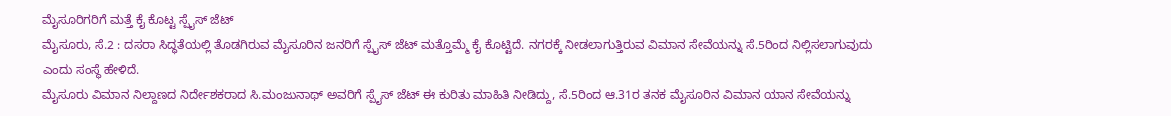ಮೈಸೂರಿಗರಿಗೆ ಮತ್ತೆ ಕೈ ಕೊಟ್ಟ ಸ್ಪೈಸ್ ಜೆಟ್
ಮೈಸೂರು, ಸೆ.2 : ದಸರಾ ಸಿದ್ಧತೆಯಲ್ಲಿ ತೊಡಗಿರುವ ಮೈಸೂರಿನ ಜನರಿಗೆ ಸ್ಪೈಸ್ ಜೆಟ್ ಮತ್ತೊಮ್ಮೆ ಕೈ ಕೊಟ್ಟಿದೆ. ನಗರಕ್ಕೆ ನೀಡಲಾಗುತ್ತಿರುವ ವಿಮಾನ ಸೇವೆಯನ್ನು ಸೆ.5ರಿಂದ ನಿಲ್ಲಿಸಲಾಗುವುದು ಎಂದು ಸಂಸ್ಥೆ ಹೇಳಿದೆ.
ಮೈಸೂರು ವಿಮಾನ ನಿಲ್ದಾಣದ ನಿರ್ದೇಶಕರಾದ ಸಿ.ಮಂಜುನಾಥ್ ಅವರಿಗೆ ಸ್ಪೈಸ್ ಜೆಟ್ ಈ ಕುರಿತು ಮಾಹಿತಿ ನೀಡಿದ್ದು, ಸೆ.5ರಿಂದ ಆ.31ರ ತನಕ ಮೈಸೂರಿನ ವಿಮಾನ ಯಾನ ಸೇವೆಯನ್ನು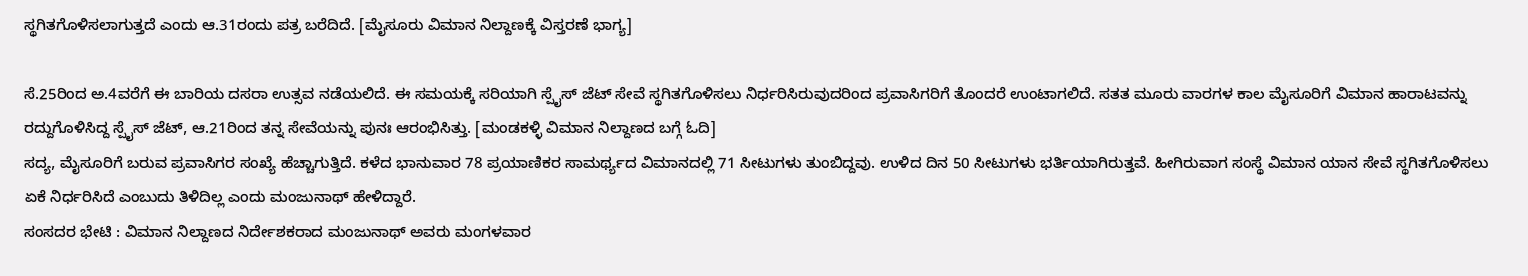ಸ್ಥಗಿತಗೊಳಿಸಲಾಗುತ್ತದೆ ಎಂದು ಆ.31ರಂದು ಪತ್ರ ಬರೆದಿದೆ. [ಮೈಸೂರು ವಿಮಾನ ನಿಲ್ದಾಣಕ್ಕೆ ವಿಸ್ತರಣೆ ಭಾಗ್ಯ]

ಸೆ.25ರಿಂದ ಅ.4ವರೆಗೆ ಈ ಬಾರಿಯ ದಸರಾ ಉತ್ಸವ ನಡೆಯಲಿದೆ. ಈ ಸಮಯಕ್ಕೆ ಸರಿಯಾಗಿ ಸ್ಪೈಸ್ ಜೆಟ್ ಸೇವೆ ಸ್ಥಗಿತಗೊಳಿಸಲು ನಿರ್ಧರಿಸಿರುವುದರಿಂದ ಪ್ರವಾಸಿಗರಿಗೆ ತೊಂದರೆ ಉಂಟಾಗಲಿದೆ. ಸತತ ಮೂರು ವಾರಗಳ ಕಾಲ ಮೈಸೂರಿಗೆ ವಿಮಾನ ಹಾರಾಟವನ್ನು ರದ್ದುಗೊಳಿಸಿದ್ದ ಸ್ಪೈಸ್ ಜೆಟ್, ಆ.21ರಿಂದ ತನ್ನ ಸೇವೆಯನ್ನು ಪುನಃ ಆರಂಭಿಸಿತ್ತು. [ಮಂಡಕಳ್ಳಿ ವಿಮಾನ ನಿಲ್ದಾಣದ ಬಗ್ಗೆ ಓದಿ]
ಸದ್ಯ, ಮೈಸೂರಿಗೆ ಬರುವ ಪ್ರವಾಸಿಗರ ಸಂಖ್ಯೆ ಹೆಚ್ಚಾಗುತ್ತಿದೆ. ಕಳೆದ ಭಾನುವಾರ 78 ಪ್ರಯಾಣಿಕರ ಸಾಮರ್ಥ್ಯದ ವಿಮಾನದಲ್ಲಿ 71 ಸೀಟುಗಳು ತುಂಬಿದ್ದವು. ಉಳಿದ ದಿನ 50 ಸೀಟುಗಳು ಭರ್ತಿಯಾಗಿರುತ್ತವೆ. ಹೀಗಿರುವಾಗ ಸಂಸ್ಥೆ ವಿಮಾನ ಯಾನ ಸೇವೆ ಸ್ಥಗಿತಗೊಳಿಸಲು ಏಕೆ ನಿರ್ಧರಿಸಿದೆ ಎಂಬುದು ತಿಳಿದಿಲ್ಲ ಎಂದು ಮಂಜುನಾಥ್ ಹೇಳಿದ್ದಾರೆ.
ಸಂಸದರ ಭೇಟಿ : ವಿಮಾನ ನಿಲ್ದಾಣದ ನಿರ್ದೇಶಕರಾದ ಮಂಜುನಾಥ್ ಅವರು ಮಂಗಳವಾರ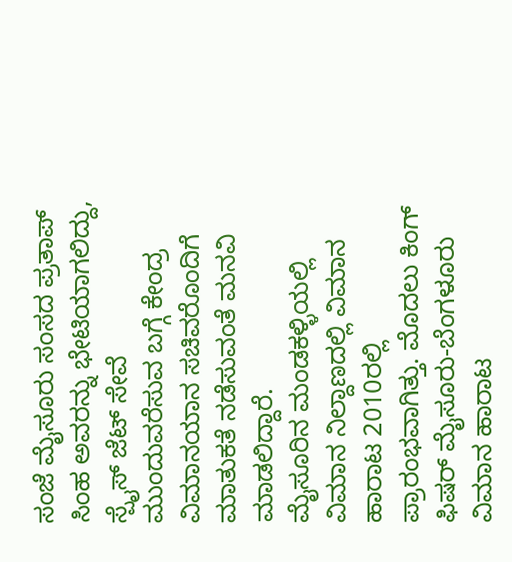ಸಂಜೆ ಮೈಸೂರು ಸಂಸದ ಪ್ರತಾಪ್ ಸಿಂಹ ಅವರನ್ನು ಭೇಟಿಯಾಗಲಿದ್ದು, ಸ್ಪೈಸ್ ಜೆಟ್ ಸೇವೆ ಮುಂದುವರೆಸುವ ಬಗ್ಗೆ ಕೇಂದ್ರ ವಿಮಾನಯಾನ ಸಚಿವರೊಂದಿಗೆ ಮಾತುಕತೆ ನಡೆಸುವಂತೆ ಮನವಿ ಮಾಡಲಿದ್ದಾರೆ.
ಮೈಸೂರಿನ ಮಂಡಕಳ್ಳಿಯಲ್ಲಿ ವಿಮಾನ ನಿಲ್ದಾಣದಲ್ಲಿ ವಿಮಾನ ಹಾರಾಟ 2010ರಲ್ಲಿ ಪ್ರಾರಂಭವಾಗಿತ್ತು. ಮೊದಲು ಕಿಂಗ್ ಫಿಷರ್ ಮೈಸೂರು-ಬೆಂಗಳೂರು ವಿಮಾನ ಹಾರಾಟ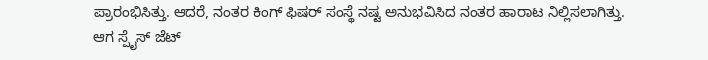ಪ್ರಾರಂಭಿಸಿತ್ತು. ಆದರೆ, ನಂತರ ಕಿಂಗ್ ಫಿಷರ್ ಸಂಸ್ಥೆ ನಷ್ಟ ಅನುಭವಿಸಿದ ನಂತರ ಹಾರಾಟ ನಿಲ್ಲಿಸಲಾಗಿತ್ತು. ಆಗ ಸ್ಪೈಸ್ ಜೆಟ್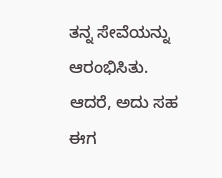ತನ್ನ ಸೇವೆಯನ್ನು ಆರಂಭಿಸಿತು. ಆದರೆ, ಅದು ಸಹ ಈಗ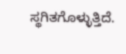ಸ್ಥಗಿತಗೊಳ್ಳುತ್ತಿದೆ.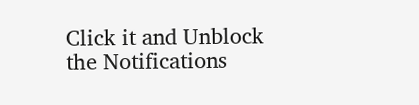Click it and Unblock the Notifications